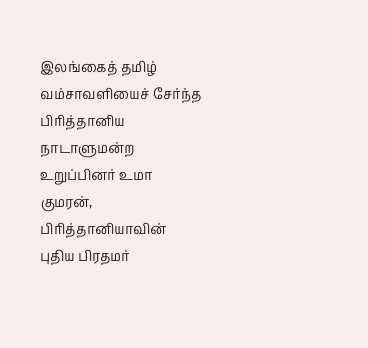இலங்கைத் தமிழ் வம்சாவளியைச் சேர்ந்த பிரித்தானிய நாடாளுமன்ற உறுப்பினர் உமா குமரன், பிரித்தானியாவின் புதிய பிரதமர்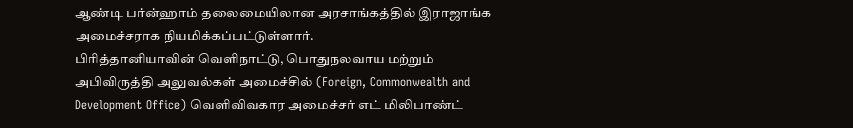ஆண்டி பர்ன்ஹாம் தலைமையிலான அரசாங்கத்தில் இராஜாங்க அமைச்சராக நியமிக்கப்பட்டுள்ளார்.
பிரித்தானியாவின் வெளிநாட்டு, பொதுநலவாய மற்றும் அபிவிருத்தி அலுவல்கள் அமைச்சில் (Foreign, Commonwealth and Development Office) வெளிவிவகார அமைச்சர் எட் மிலிபாண்ட்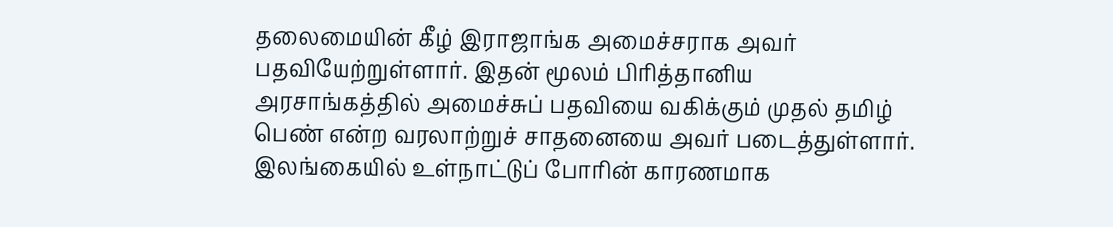தலைமையின் கீழ் இராஜாங்க அமைச்சராக அவர் பதவியேற்றுள்ளார். இதன் மூலம் பிரித்தானிய அரசாங்கத்தில் அமைச்சுப் பதவியை வகிக்கும் முதல் தமிழ் பெண் என்ற வரலாற்றுச் சாதனையை அவர் படைத்துள்ளார்.
இலங்கையில் உள்நாட்டுப் போரின் காரணமாக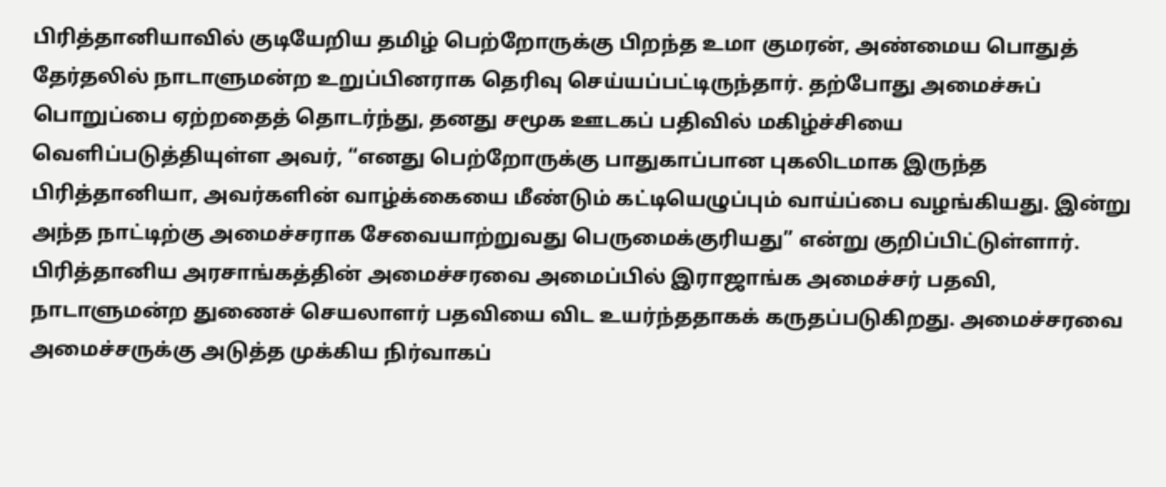பிரித்தானியாவில் குடியேறிய தமிழ் பெற்றோருக்கு பிறந்த உமா குமரன், அண்மைய பொதுத் தேர்தலில் நாடாளுமன்ற உறுப்பினராக தெரிவு செய்யப்பட்டிருந்தார். தற்போது அமைச்சுப் பொறுப்பை ஏற்றதைத் தொடர்ந்து, தனது சமூக ஊடகப் பதிவில் மகிழ்ச்சியை வெளிப்படுத்தியுள்ள அவர், “எனது பெற்றோருக்கு பாதுகாப்பான புகலிடமாக இருந்த பிரித்தானியா, அவர்களின் வாழ்க்கையை மீண்டும் கட்டியெழுப்பும் வாய்ப்பை வழங்கியது. இன்று அந்த நாட்டிற்கு அமைச்சராக சேவையாற்றுவது பெருமைக்குரியது” என்று குறிப்பிட்டுள்ளார்.
பிரித்தானிய அரசாங்கத்தின் அமைச்சரவை அமைப்பில் இராஜாங்க அமைச்சர் பதவி, நாடாளுமன்ற துணைச் செயலாளர் பதவியை விட உயர்ந்ததாகக் கருதப்படுகிறது. அமைச்சரவை அமைச்சருக்கு அடுத்த முக்கிய நிர்வாகப்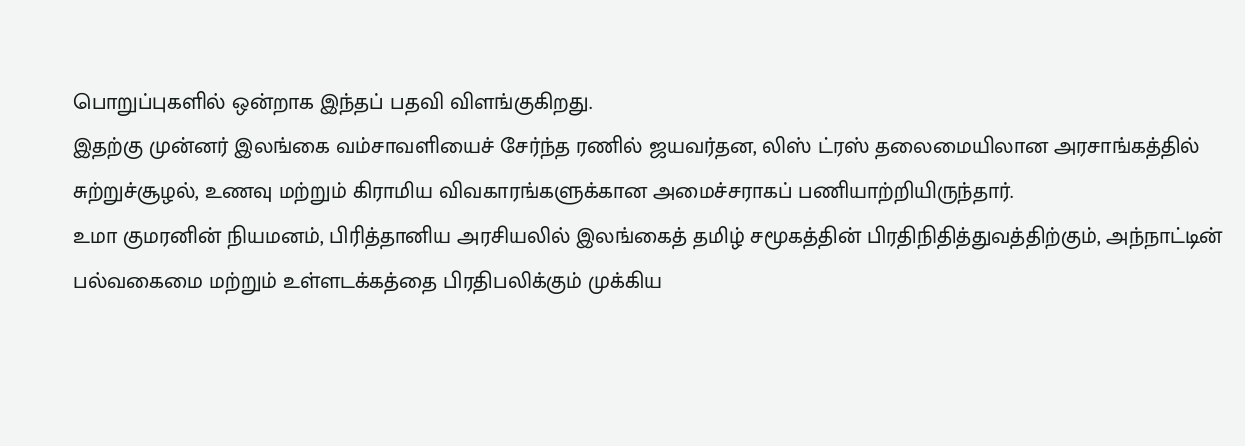பொறுப்புகளில் ஒன்றாக இந்தப் பதவி விளங்குகிறது.
இதற்கு முன்னர் இலங்கை வம்சாவளியைச் சேர்ந்த ரணில் ஜயவர்தன, லிஸ் ட்ரஸ் தலைமையிலான அரசாங்கத்தில் சுற்றுச்சூழல், உணவு மற்றும் கிராமிய விவகாரங்களுக்கான அமைச்சராகப் பணியாற்றியிருந்தார்.
உமா குமரனின் நியமனம், பிரித்தானிய அரசியலில் இலங்கைத் தமிழ் சமூகத்தின் பிரதிநிதித்துவத்திற்கும், அந்நாட்டின் பல்வகைமை மற்றும் உள்ளடக்கத்தை பிரதிபலிக்கும் முக்கிய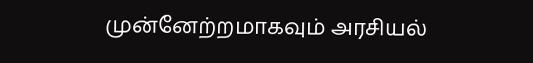முன்னேற்றமாகவும் அரசியல்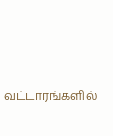வட்டாரங்களில்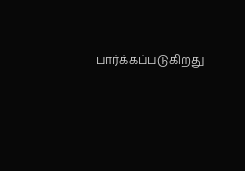பார்க்கப்படுகிறது